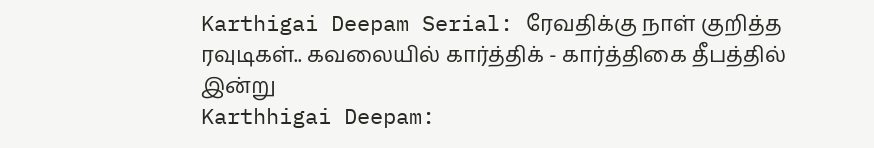Karthigai Deepam Serial: ரேவதிக்கு நாள் குறித்த ரவுடிகள்.. கவலையில் கார்த்திக் - கார்த்திகை தீபத்தில் இன்று
Karthhigai Deepam: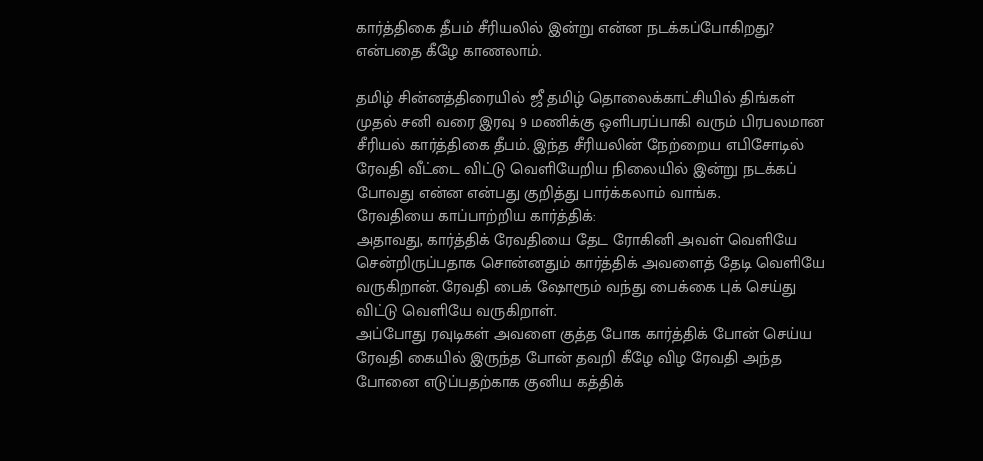கார்த்திகை தீபம் சீரியலில் இன்று என்ன நடக்கப்போகிறது? என்பதை கீழே காணலாம்.

தமிழ் சின்னத்திரையில் ஜீ தமிழ் தொலைக்காட்சியில் திங்கள் முதல் சனி வரை இரவு 9 மணிக்கு ஒளிபரப்பாகி வரும் பிரபலமான சீரியல் கார்த்திகை தீபம். இந்த சீரியலின் நேற்றைய எபிசோடில் ரேவதி வீட்டை விட்டு வெளியேறிய நிலையில் இன்று நடக்கப் போவது என்ன என்பது குறித்து பார்க்கலாம் வாங்க.
ரேவதியை காப்பாற்றிய கார்த்திக்:
அதாவது, கார்த்திக் ரேவதியை தேட ரோகினி அவள் வெளியே சென்றிருப்பதாக சொன்னதும் கார்த்திக் அவளைத் தேடி வெளியே வருகிறான். ரேவதி பைக் ஷோரூம் வந்து பைக்கை புக் செய்து விட்டு வெளியே வருகிறாள்.
அப்போது ரவுடிகள் அவளை குத்த போக கார்த்திக் போன் செய்ய ரேவதி கையில் இருந்த போன் தவறி கீழே விழ ரேவதி அந்த போனை எடுப்பதற்காக குனிய கத்திக்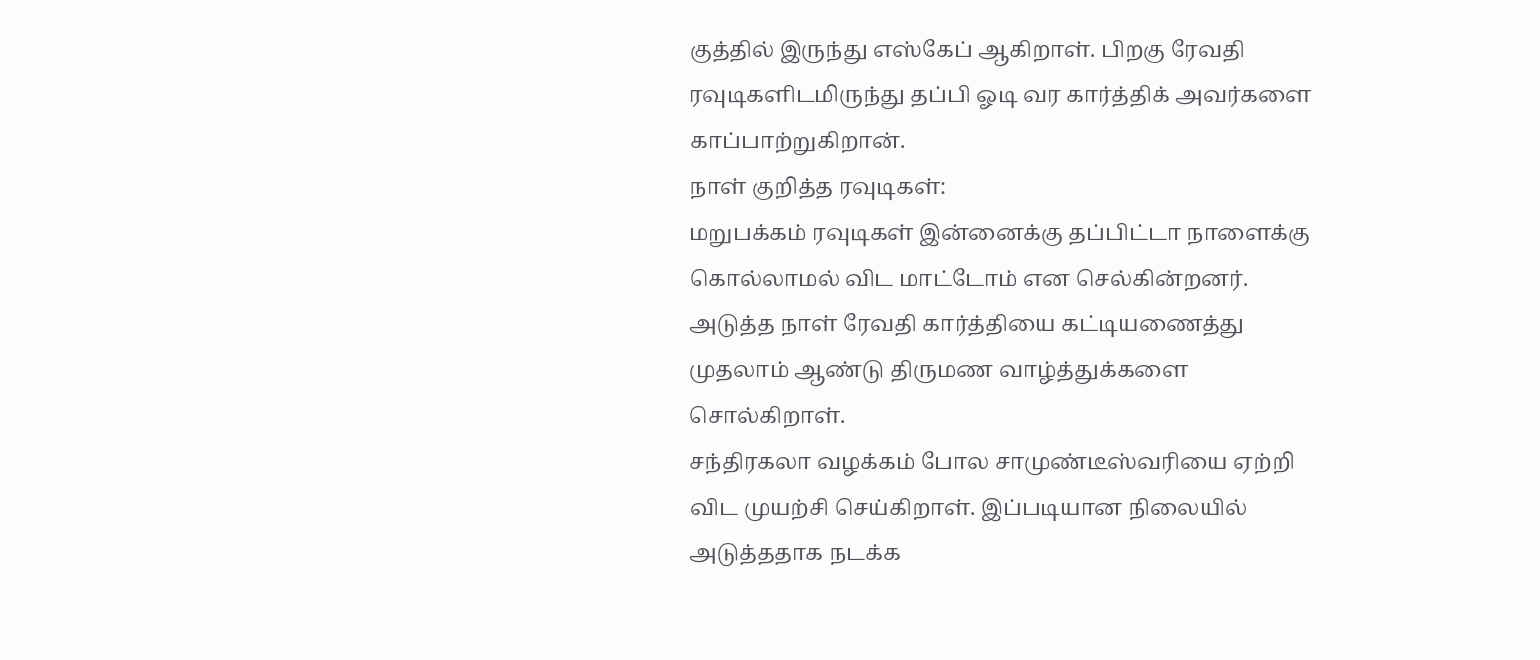குத்தில் இருந்து எஸ்கேப் ஆகிறாள். பிறகு ரேவதி ரவுடிகளிடமிருந்து தப்பி ஓடி வர கார்த்திக் அவர்களை காப்பாற்றுகிறான்.
நாள் குறித்த ரவுடிகள்:
மறுபக்கம் ரவுடிகள் இன்னைக்கு தப்பிட்டா நாளைக்கு கொல்லாமல் விட மாட்டோம் என செல்கின்றனர். அடுத்த நாள் ரேவதி கார்த்தியை கட்டியணைத்து முதலாம் ஆண்டு திருமண வாழ்த்துக்களை சொல்கிறாள்.
சந்திரகலா வழக்கம் போல சாமுண்டீஸ்வரியை ஏற்றி விட முயற்சி செய்கிறாள். இப்படியான நிலையில் அடுத்ததாக நடக்க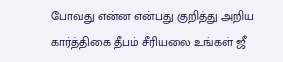போவது என்ன என்பது குறித்து அறிய கார்த்திகை தீபம் சீரியலை உங்கள் ஜீ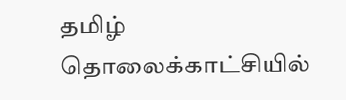தமிழ் தொலைக்காட்சியில்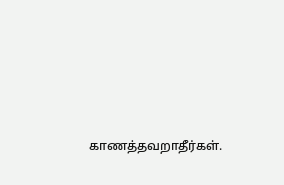காணத்தவறாதீர்கள்.